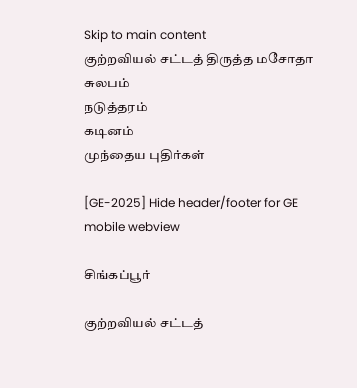Skip to main content
குற்றவியல் சட்டத் திருத்த மசோதா
சுலபம்
நடுத்தரம்
கடினம்
முந்தைய புதிர்கள்

[GE-2025] Hide header/footer for GE mobile webview

சிங்கப்பூர்

குற்றவியல் சட்டத்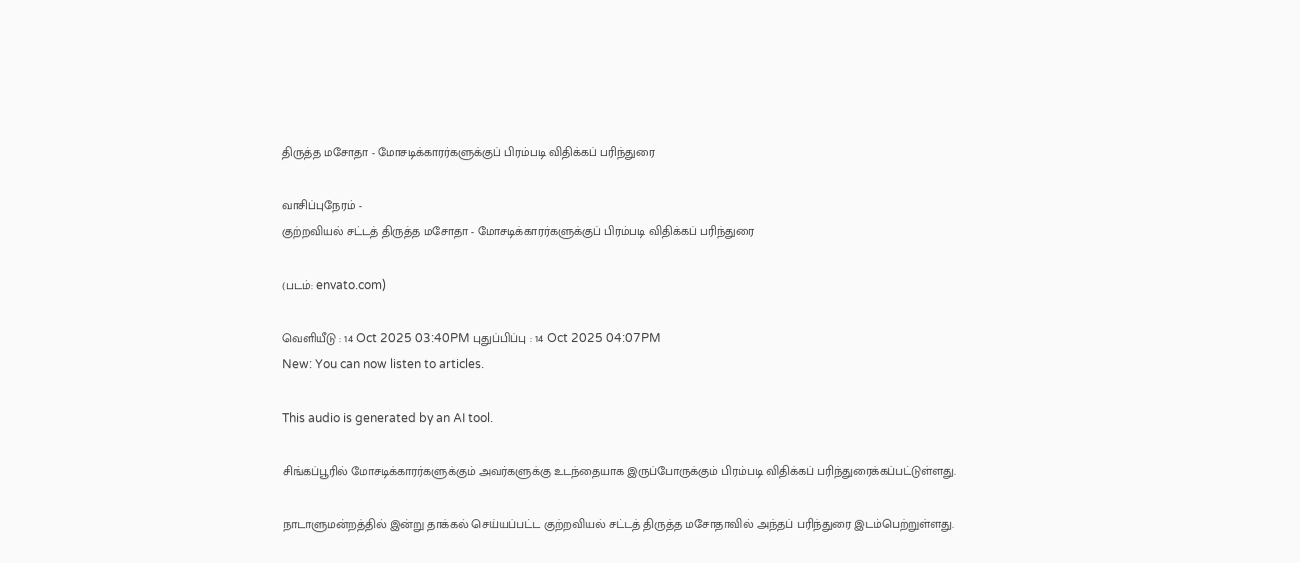திருத்த மசோதா - மோசடிக்காரர்களுக்குப் பிரம்படி விதிக்கப் பரிந்துரை

வாசிப்புநேரம் -
குற்றவியல் சட்டத் திருத்த மசோதா - மோசடிக்காரர்களுக்குப் பிரம்படி விதிக்கப் பரிந்துரை

(படம்: envato.com)

வெளியீடு : 14 Oct 2025 03:40PM புதுப்பிப்பு : 14 Oct 2025 04:07PM
New: You can now listen to articles.

This audio is generated by an AI tool.

சிங்கப்பூரில் மோசடிக்காரர்களுக்கும் அவர்களுக்கு உடந்தையாக இருப்போருக்கும் பிரம்படி விதிக்கப் பரிந்துரைக்கப்பட்டுள்ளது.

நாடாளுமன்றத்தில் இன்று தாக்கல் செய்யப்பட்ட குற்றவியல் சட்டத் திருத்த மசோதாவில் அந்தப் பரிந்துரை இடம்பெற்றுள்ளது.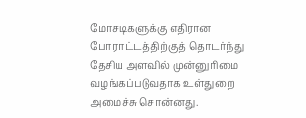மோசடிகளுக்கு எதிரான போராட்டத்திற்குத் தொடர்ந்து தேசிய அளவில் முன்னுரிமை வழங்கப்படுவதாக உள்துறை அமைச்சு சொன்னது.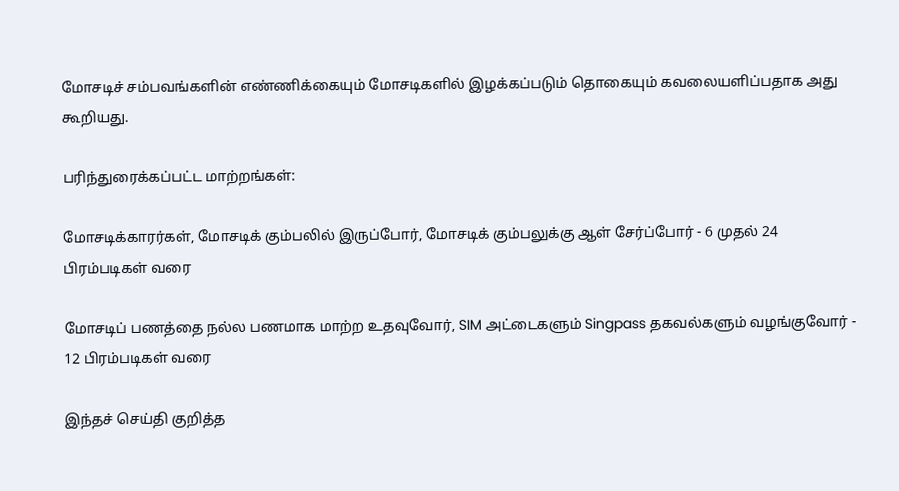மோசடிச் சம்பவங்களின் எண்ணிக்கையும் மோசடிகளில் இழக்கப்படும் தொகையும் கவலையளிப்பதாக அது கூறியது.

பரிந்துரைக்கப்பட்ட மாற்றங்கள்:

மோசடிக்காரர்கள், மோசடிக் கும்பலில் இருப்போர், மோசடிக் கும்பலுக்கு ஆள் சேர்ப்போர் - 6 முதல் 24 பிரம்படிகள் வரை

மோசடிப் பணத்தை நல்ல பணமாக மாற்ற உதவுவோர், SIM அட்டைகளும் Singpass தகவல்களும் வழங்குவோர் - 12 பிரம்படிகள் வரை

இந்தச் செய்தி குறித்த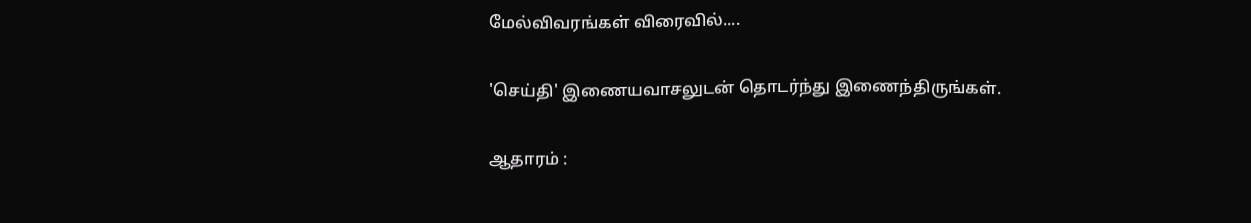மேல்விவரங்கள் விரைவில்....

'செய்தி' இணையவாசலுடன் தொடர்ந்து இணைந்திருங்கள்.

ஆதாரம் :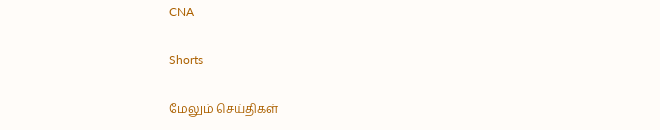CNA

Shorts

மேலும் செய்திகள்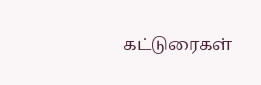கட்டுரைகள்